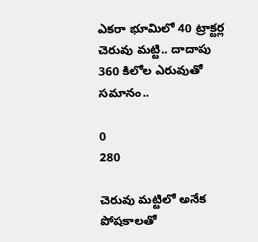ఎకరా భూమిలో 40 ట్రాక్టర్ల చెరువు మట్టి.. దాదాపు 360 కిలోల ఎరువుతో సమానం..

0
280

చెరువు మట్టిలో అనేక పోషకాలతో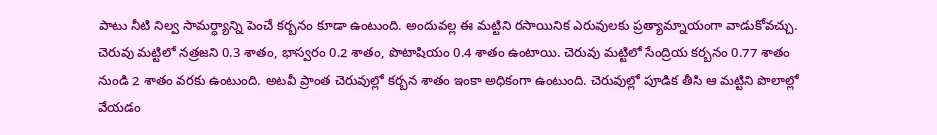పాటు నీటి నిల్వ సామర్ధ్యాన్ని పెంచే కర్బనం కూడా ఉంటుంది. అందువల్ల ఈ మట్టిని రసాయినిక ఎరువులకు ప్రత్యామ్నాయంగా వాడుకోవచ్చు. చెరువు మట్టిలో నత్రజని 0.3 శాతం, భాస్వరం 0.2 శాతం, పొటాషియం 0.4 శాతం ఉంటాయి. చెరువు మట్టిలో సేంద్రియ కర్బనం 0.77 శాతం నుండి 2 శాతం వరకు ఉంటుంది. అటవీ ప్రాంత చెరువుల్లో కర్బన శాతం ఇంకా అధికంగా ఉంటుంది. చెరువుల్లో పూడిక తీసి ఆ మట్టిని పొలాల్లో వేయడం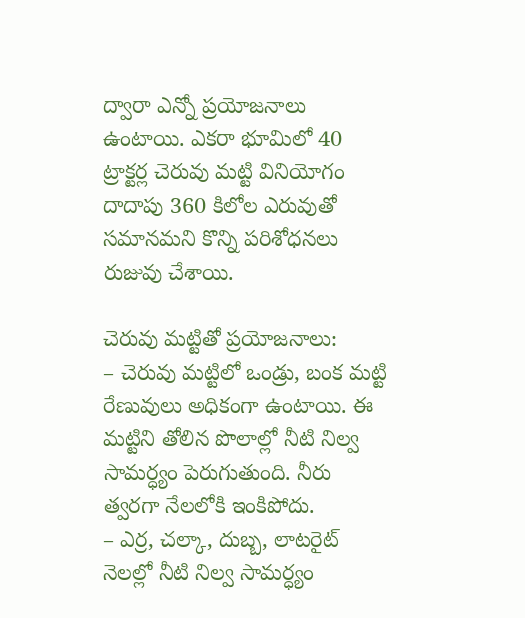ద్వారా ఎన్నో ప్రయోజనాలు ఉంటాయి. ఎకరా భూమిలో 40 ట్రాక్టర్ల చెరువు మట్టి వినియోగం దాదాపు 360 కిలోల ఎరువుతో సమానమని కొన్ని పరిశోధనలు రుజువు చేశాయి.

చెరువు మట్టితో ప్రయోజనాలు:
– చెరువు మట్టిలో ఒండ్రు, బంక మట్టి రేణువులు అధికంగా ఉంటాయి. ఈ మట్టిని తోలిన పొలాల్లో నీటి నిల్వ సామర్ధ్యం పెరుగుతుంది. నీరు త్వరగా నేలలోకి ఇంకిపోదు.
– ఎర్ర, చల్కా, దుబ్బ, లాటరైట్ నెలల్లో నీటి నిల్వ సామర్ధ్యం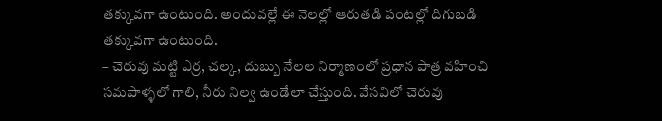తక్కువగా ఉంటుంది. అందువల్లే ఈ నెలల్లో ఆరుతడి పంటల్లో దిగుబడి తక్కువగా ఉంటుంది.
– చెరువు మట్టి ఎర్ర, చల్క, దుబ్బు నేలల నిర్మాణంలో ప్రధాన పాత్ర వహించి సమపాళ్ళలో గాలి, నీరు నిల్వ ఉండేలా చేస్తుంది. వేసవిలో చెరువు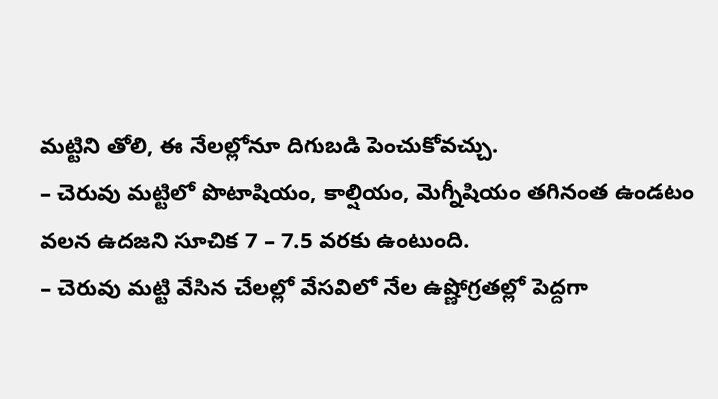మట్టిని తోలి, ఈ నేలల్లోనూ దిగుబడి పెంచుకోవచ్చు.
– చెరువు మట్టిలో పొటాషియం, కాల్షియం, మెగ్నీషియం తగినంత ఉండటం వలన ఉదజని సూచిక 7 – 7.5 వరకు ఉంటుంది.
– చెరువు మట్టి వేసిన చేలల్లో వేసవిలో నేల ఉష్ణోగ్రతల్లో పెద్దగా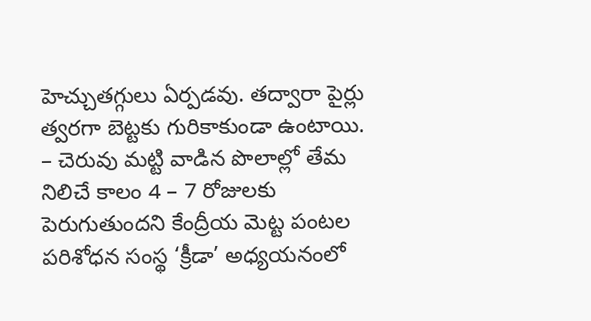హెచ్చుతగ్గులు ఏర్పడవు. తద్వారా పైర్లు త్వరగా బెట్టకు గురికాకుండా ఉంటాయి.
– చెరువు మట్టి వాడిన పొలాల్లో తేమ నిలిచే కాలం 4 – 7 రోజులకు పెరుగుతుందని కేంద్రీయ మెట్ట పంటల పరిశోధన సంస్థ ‘క్రీడా’ అధ్యయనంలో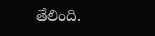తేలింది.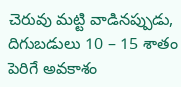చెరువు మట్టి వాడినప్పుడు, దిగుబడులు 10 – 15 శాతం పెరిగే అవకాశం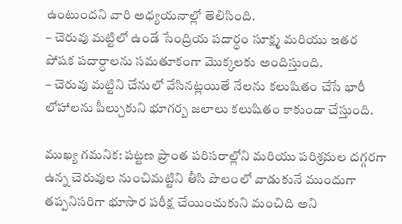ఉంటుందని వారి అధ్యయనాల్లో తెలిసింది.
– చెరువు మట్టిలో ఉండే సేంద్రియ పదార్ధం సూక్ష్మ మరియు ఇతర పోషక పదార్ధాలను సమతూకంగా మొక్కలకు అందిస్తుంది.
– చెరువు మట్టిని చేనులో వేసినట్లయితే నేలను కలుషితం చేసే భారీ లోహాలను పీల్చుకుని భూగర్బ జలాలు కలుషితం కాకుండా చేస్తుంది.

ముఖ్య గమనిక: పట్టణ ప్రాంత పరిసరాల్లోని మరియు పరిశ్రమల దగ్గరగా ఉన్న చెరువుల నుంచిమట్టిని తీసి పొలంలో వాడుకునే ముందుగా తప్పనిసరిగా భూసార పరీక్ష చేయించుకుని మంచిది అని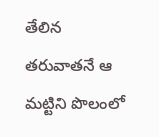తేలిన తరువాతనే ఆ మట్టిని పొలంలో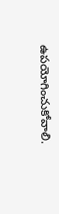ఉపయోగించుకోవాలి.